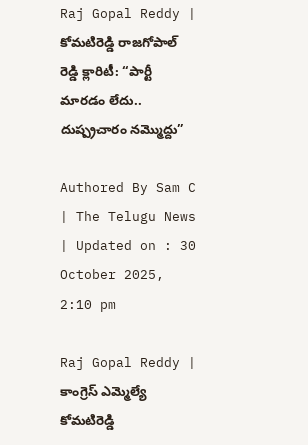Raj Gopal Reddy | కోమటిరెడ్డి రాజగోపాల్ రెడ్డి క్లారిటీ: “పార్టీ మారడం లేదు.. దుష్ప్రచారం నమ్మొద్దు”

Authored By Sam C | The Telugu News | Updated on : 30 October 2025, 2:10 pm

Raj Gopal Reddy | కాంగ్రెస్ ఎమ్మెల్యే కోమటిరెడ్డి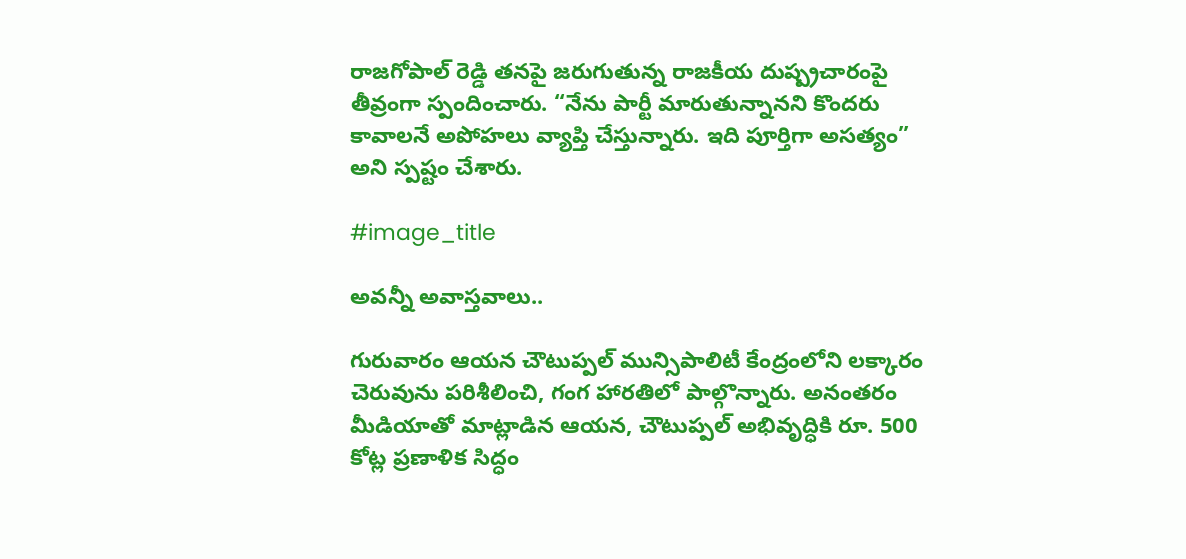రాజగోపాల్ రెడ్డి తనపై జరుగుతున్న రాజకీయ దుష్ప్రచారంపై తీవ్రంగా స్పందించారు. “నేను పార్టీ మారుతున్నానని కొందరు కావాలనే అపోహలు వ్యాప్తి చేస్తున్నారు. ఇది పూర్తిగా అసత్యం” అని స్పష్టం చేశారు.

#image_title

అవ‌న్నీ అవాస్త‌వాలు..

గురువారం ఆయన చౌటుప్పల్ మున్సిపాలిటీ కేంద్రంలోని లక్కారం చెరువును పరిశీలించి, గంగ హారతిలో పాల్గొన్నారు. అనంతరం మీడియాతో మాట్లాడిన ఆయన, చౌటుప్పల్ అభివృద్ధికి రూ. 500 కోట్ల ప్రణాళిక సిద్ధం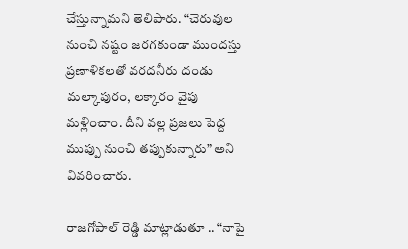చేస్తున్నామని తెలిపారు. “చెరువుల నుంచి నష్టం జరగకుండా ముందస్తు ప్రణాళికలతో వరదనీరు దండు మల్కాపురం, లక్కారం వైపు మళ్లించాం. దీని వల్ల ప్రజలు పెద్ద ముప్పు నుంచి తప్పుకున్నారు” అని వివరించారు.

రాజగోపాల్ రెడ్డి మాట్లాడుతూ .. “నాపై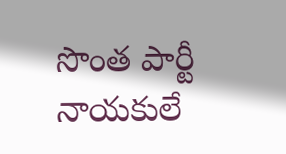సొంత పార్టీ నాయకులే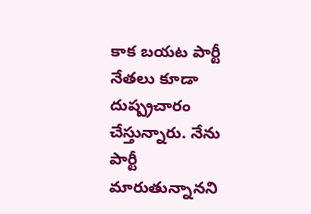కాక బయట పార్టీ నేతలు కూడా దుష్ప్రచారం చేస్తున్నారు. నేను పార్టీ మారుతున్నానని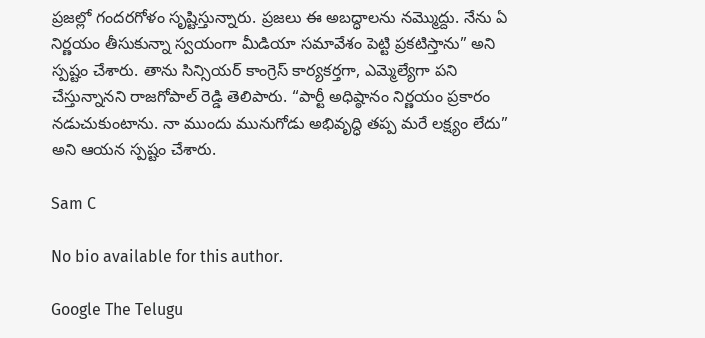ప్రజల్లో గందరగోళం సృష్టిస్తున్నారు. ప్రజలు ఈ అబద్ధాలను నమ్మొద్దు. నేను ఏ నిర్ణయం తీసుకున్నా స్వయంగా మీడియా సమావేశం పెట్టి ప్రకటిస్తాను” అని స్పష్టం చేశారు. తాను సిన్సియర్ కాంగ్రెస్ కార్యకర్తగా, ఎమ్మెల్యేగా పని చేస్తున్నానని రాజగోపాల్ రెడ్డి తెలిపారు. “పార్టీ అధిష్ఠానం నిర్ణయం ప్రకారం నడుచుకుంటాను. నా ముందు మునుగోడు అభివృద్ధి తప్ప మరే లక్ష్యం లేదు” అని ఆయన స్పష్టం చేశారు.

Sam C

No bio available for this author.

Google The Telugu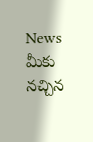News మీకు నచ్చిన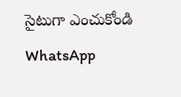సైటుగా ఎంచుకోండి
WhatsApp